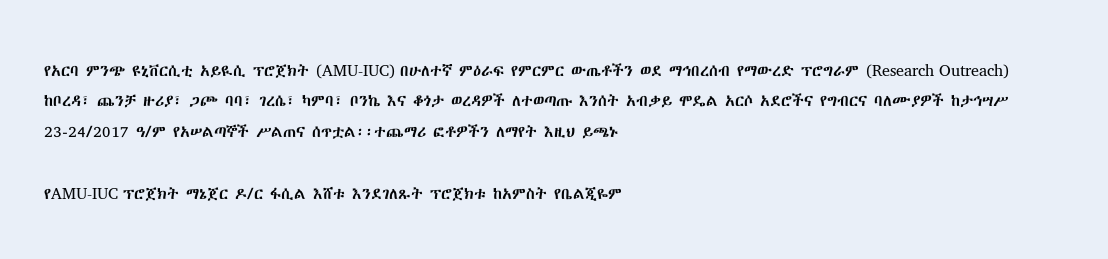የአርባ ምንጭ ዩኒቨርሲቲ አይዪሲ ፕሮጀክት (AMU-IUC) በሁለተኛ ምዕራፍ የምርምር ውጤቶችን ወደ ማኅበረሰብ የማውረድ ፕሮግራም (Research Outreach) ከቦረዳ፣ ጨንቻ ዙሪያ፣ ጋጮ ባባ፣ ገረሴ፣ ካምባ፣ ቦንኬ እና ቆጎታ ወረዳዎች ለተወጣጡ እንሰት አብቃይ ሞዴል አርሶ አደሮችና የግብርና ባለሙያዎች ከታኅሣሥ 23-24/2017 ዓ/ም የአሠልጣኞች ሥልጠና ሰጥቷል፡፡ተጨማሪ ፎቶዎችን ለማየት እዚህ ይጫኑ

የAMU-IUC ፕሮጀክት ማኔጀር ዶ/ር ፋሲል እሸቱ እንደገለጹት ፕሮጀክቱ ከአምስት የቤልጂዬም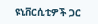ዩኒቨርሲቲዎች ጋር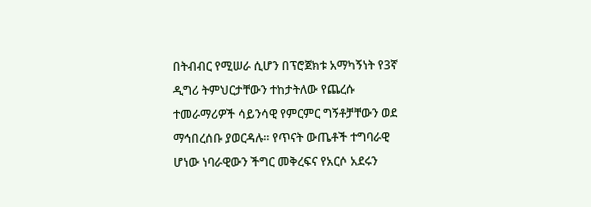በትብብር የሚሠራ ሲሆን በፕሮጀክቱ አማካኝነት የ3ኛ ዲግሪ ትምህርታቸውን ተከታትለው የጨረሱ ተመራማሪዎች ሳይንሳዊ የምርምር ግኝቶቻቸውን ወደ ማኅበረሰቡ ያወርዳሉ፡፡ የጥናት ውጤቶች ተግባራዊ ሆነው ነባራዊውን ችግር መቅረፍና የአርሶ አደሩን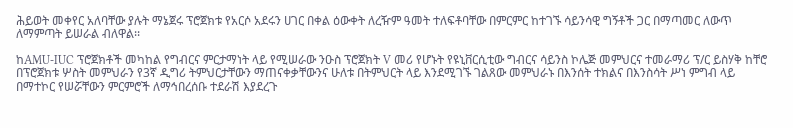ሕይወት መቀየር አለባቸው ያሉት ማኔጀሩ ፕሮጀክቱ የአርሶ አደሩን ሀገር በቀል ዕውቀት ለረዥም ዓመት ተለፍቶባቸው በምርምር ከተገኙ ሳይንሳዊ ግኝቶች ጋር በማጣመር ለውጥ ለማምጣት ይሠራል ብለዋል፡፡

ከAMU-IUC ፕሮጀክቶች መካከል የግብርና ምርታማነት ላይ የሚሠራው ንዑስ ፕሮጀክት V መሪ የሆኑት የዩኒቨርሲቲው ግብርና ሳይንስ ኮሌጅ መምህርና ተመራማሪ ፕ/ር ይስሃቅ ከቸሮ በፕሮጀክቱ ሦስት መምህራን የ3ኛ ዲግሪ ትምህርታቸውን ማጠናቀቃቸውንና ሁለቱ በትምህርት ላይ እንደሚገኙ ገልጸው መምህራኑ በእንሰት ተክልና በእንስሳት ሥነ ምግብ ላይ በማተኮር የሠሯቸውን ምርምሮች ለማኅበረሰቡ ተደራሽ እያደረጉ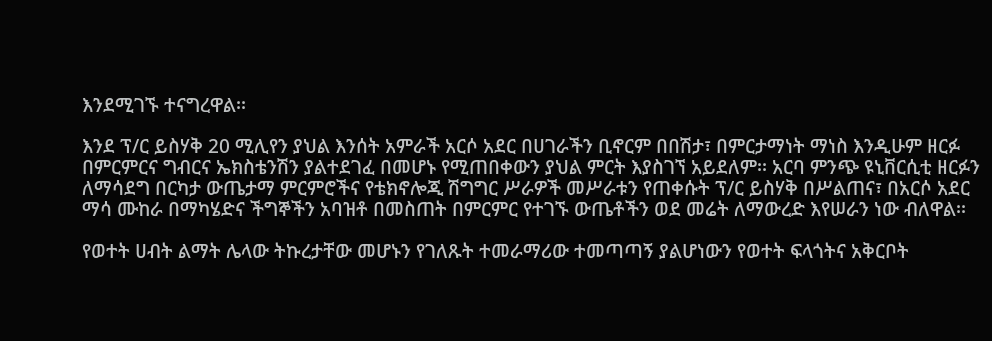እንደሚገኙ ተናግረዋል፡፡

እንደ ፕ/ር ይስሃቅ 20 ሚሊየን ያህል እንሰት አምራች አርሶ አደር በሀገራችን ቢኖርም በበሽታ፣ በምርታማነት ማነስ እንዲሁም ዘርፉ በምርምርና ግብርና ኤክስቴንሽን ያልተደገፈ በመሆኑ የሚጠበቀውን ያህል ምርት እያስገኘ አይደለም፡፡ አርባ ምንጭ ዩኒቨርሲቲ ዘርፉን ለማሳደግ በርካታ ውጤታማ ምርምሮችና የቴክኖሎጂ ሽግግር ሥራዎች መሥራቱን የጠቀሱት ፕ/ር ይስሃቅ በሥልጠና፣ በአርሶ አደር ማሳ ሙከራ በማካሄድና ችግኞችን አባዝቶ በመስጠት በምርምር የተገኙ ውጤቶችን ወደ መሬት ለማውረድ እየሠራን ነው ብለዋል፡፡

የወተት ሀብት ልማት ሌላው ትኩረታቸው መሆኑን የገለጹት ተመራማሪው ተመጣጣኝ ያልሆነውን የወተት ፍላጎትና አቅርቦት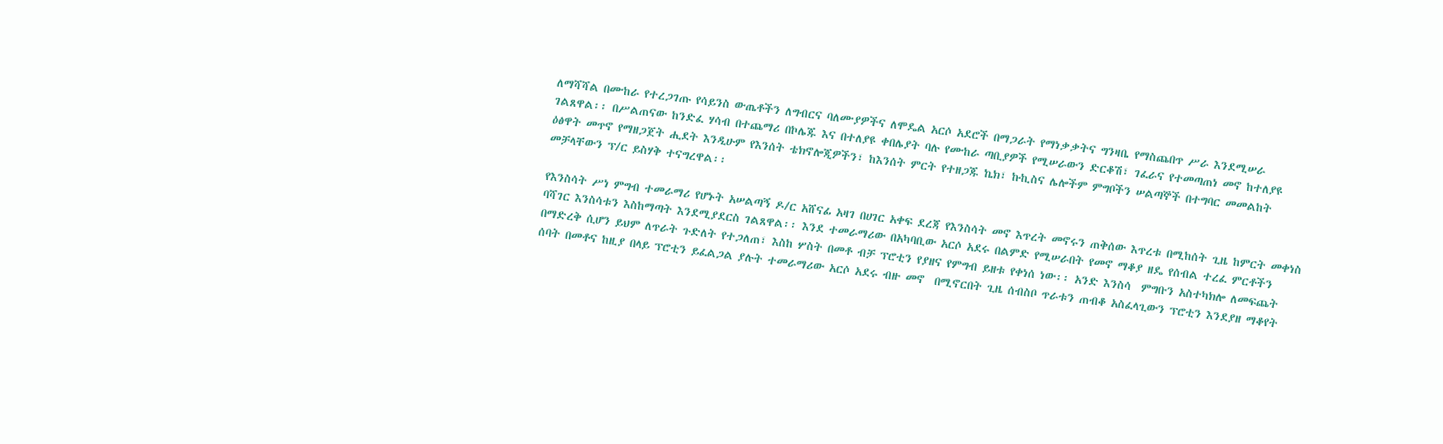ለማሻሻል በሙከራ የተረጋገጡ የሳይንስ ውጤቶችን ለግብርና ባለሙያዎችና ለሞዴል አርሶ አደሮች በማጋራት የማነቃቃትና ግንዛቤ የማስጨበጥ ሥራ እንደሚሠራ ገልጸዋል፡፡ በሥልጠናው ከንድፈ ሃሳብ በተጨማሪ በኮሌጁ እና በተለያዩ ቀበሌያት ባሉ የሙከራ ጣቢያዎች የሚሠራውን ድርቆሽ፣ ገፈራና የተመጣጠነ መኖ ከተለያዩ ዕፅዋት መጥኖ የማዘጋጀት ሒደት እንዲሁም የእንሰት ቴክኖሎጂዎችን፣ ከእንሰት ምርት የተዘጋጁ ኬክ፣ ኩኪስና ሌሎችም ምግቦችን ሠልጣኞች በተግባር መመልከት መቻላቸውን ፕ/ር ይስሃቅ ተናግረዋል፡፡

የእንስሳት ሥነ ምግብ ተመራማሪ የሆኑት አሠልጣኝ ዶ/ር አሸናፊ አዛገ በሀገር አቀፍ ደረጃ የእንስሳት መኖ እጥረት መኖሩን ጠቅሰው እጥረቱ በሚከሰት ጊዜ ከምርት መቀነስ ባሻገር እንስሳቱን እስከማጣት እንደሚያደርስ ገልጸዋል፡፡ እንደ ተመራማሪው በአካባቢው አርሶ አደሩ በልምድ የሚሠራበት የመኖ ማቆያ ዘዴ የሰብል ተረፈ ምርቶችን በማድረቅ ሲሆን ይህም ለጥራት ጉድለት የተጋለጠ፣ እስከ ሦስት በመቶ ብቻ ፕሮቲን የያዘና የምግብ ይዘቱ የቀነሰ ነው፡፡ አንድ እንስሳ  ምግቡን አስተካክሎ ለመፍጨት ሰባት በመቶና ከዚያ በላይ ፕሮቲን ይፈልጋል ያሉት ተመራማሪው አርሶ አደሩ ብዙ መኖ  በሚኖርበት ጊዜ ሰብስቦ ጥራቱን ጠብቆ አስፈላጊውን ፕሮቲን እንደያዘ ማቆየት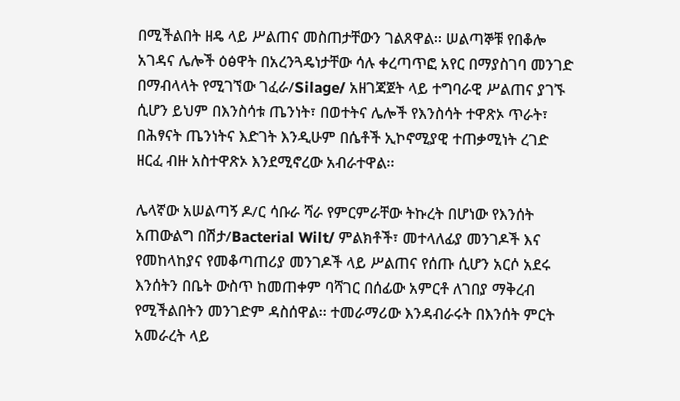በሚችልበት ዘዴ ላይ ሥልጠና መስጠታቸውን ገልጸዋል፡፡ ሠልጣኞቹ የበቆሎ አገዳና ሌሎች ዕፅዋት በአረንጓዴነታቸው ሳሉ ቀረጣጥፎ አየር በማያስገባ መንገድ በማብላላት የሚገኘው ገፈራ/Silage/ አዘገጃጀት ላይ ተግባራዊ ሥልጠና ያገኙ ሲሆን ይህም በእንስሳቱ ጤንነት፣ በወተትና ሌሎች የእንስሳት ተዋጽኦ ጥራት፣ በሕፃናት ጤንነትና እድገት እንዲሁም በሴቶች ኢኮኖሚያዊ ተጠቃሚነት ረገድ ዘርፈ ብዙ አስተዋጽኦ እንደሚኖረው አብራተዋል፡፡

ሌላኛው አሠልጣኝ ዶ/ር ሳቡራ ሻራ የምርምራቸው ትኩረት በሆነው የእንሰት አጠውልግ በሽታ/Bacterial Wilt/ ምልክቶች፣ መተላለፊያ መንገዶች እና የመከላከያና የመቆጣጠሪያ መንገዶች ላይ ሥልጠና የሰጡ ሲሆን አርሶ አደሩ እንሰትን በቤት ውስጥ ከመጠቀም ባሻገር በሰፊው አምርቶ ለገበያ ማቅረብ የሚችልበትን መንገድም ዳስሰዋል፡፡ ተመራማሪው እንዳብራሩት በእንሰት ምርት አመራረት ላይ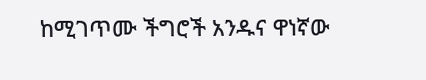ከሚገጥሙ ችግሮች አንዱና ዋነኛው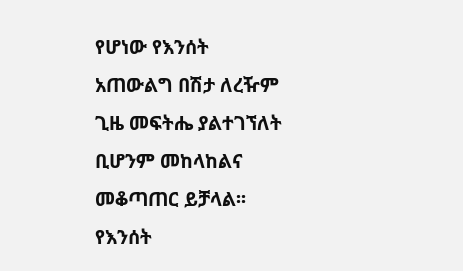የሆነው የእንሰት አጠውልግ በሽታ ለረዥም ጊዜ መፍትሔ ያልተገኘለት ቢሆንም መከላከልና መቆጣጠር ይቻላል፡፡ የእንሰት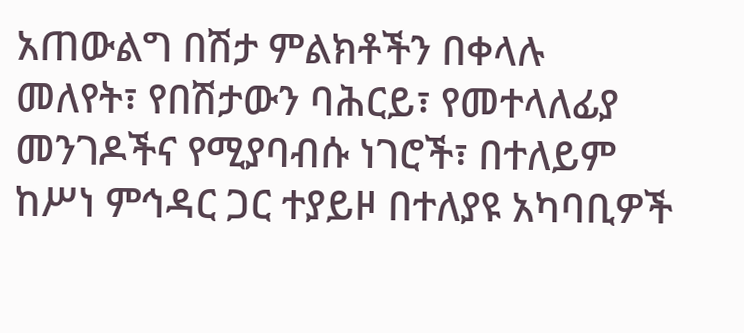አጠውልግ በሽታ ምልክቶችን በቀላሉ መለየት፣ የበሽታውን ባሕርይ፣ የመተላለፊያ መንገዶችና የሚያባብሱ ነገሮች፣ በተለይም ከሥነ ምኅዳር ጋር ተያይዞ በተለያዩ አካባቢዎች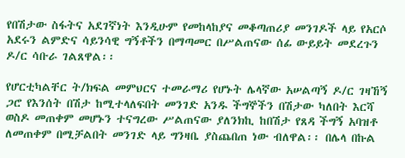የበሽታው ስፋትና አደገኛነት እንዲሁም የመከላከያና መቆጣጠሪያ መንገዶች ላይ የአርሶ አደሩን ልምድና ሳይንሳዊ ግኝቶችን በማጣመር በሥልጠናው ሰፊ ውይይት መደረጉን ዶ/ር ሳቡራ ገልጸዋል፡፡

የሆርቲካልቸር ት/ክፍል መምህርና ተመራማሪ የሆኑት ሌላኛው አሠልጣኝ ዶ/ር ገዛኸኝ ጋሮ የእንሰት በሽታ ከሚተላለፍበት መንገድ አንዱ ችግኞችን በሽታው ካለበት እርሻ ወስዶ መጠቀም መሆኑን ተናግረው ሥልጠናው ያለንክኪ ከበሽታ የጸዳ ችግኝ አባዝቶ ለመጠቀም በሚቻልበት መንገድ ላይ ግንዛቤ ያስጨበጠ ነው ብለዋል፡፡ በሌላ በኩል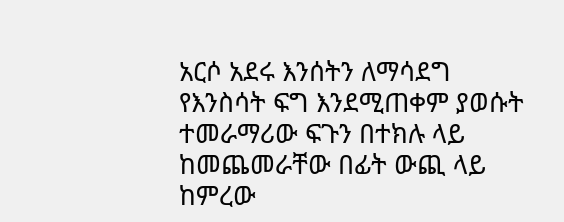አርሶ አደሩ እንሰትን ለማሳደግ የእንስሳት ፍግ እንደሚጠቀም ያወሱት ተመራማሪው ፍጉን በተክሉ ላይ  ከመጨመራቸው በፊት ውጪ ላይ ከምረው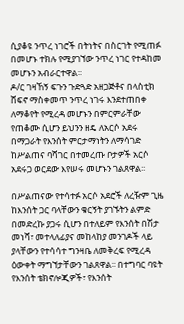ሲያቆዩ ንጥረ ነገሮች በትነትና በስርገት የሚጠፉ በመሆኑ ተክሉ የሚያገኘው ንጥረ ነገር የተዳከመ መሆኑን አብራርተዋል፡፡
ዶ/ር ገዛኸኝ ፍጉን ጉድጓድ አዘጋጅቶና በላስቲክ ሸፍኖ ማስቀመጥ ንጥረ ነገሩ እንደተጠበቀ ለማቆየት የሚረዳ መሆኑን በምርምራቸው የጠቆሙ ሲሆን ይህንን ዘዴ ለአርሶ አደሩ በማጋራት የእንሰት ምርታማነትን ለማሳገድ ከሥልጠና ባሻገር በተመረጡ ቦታዎች አርሶ አደሩጋ ወርደው እየሠሩ መሆኑን ገልጸዋል፡፡

በሥልጠናው የተሳተፉ አርሶ አደሮች ለረዥም ጊዜ ከእንሰት ጋር ባላቸውን ቁርኝት ያገኙትን ልምድ በመድረኩ ያጋሩ ሲሆን በተለይም የእንሰት በሽታ መነሻ፣ መተላለፊያና መከላከያ መንገዶች ላይ ያላቸውን የተሳሳተ ግንዛቤ ለመቅረፍ የሚረዳ ዕውቀት ማግኘታቸውን ገልጸዋል፡፡ በተግባር ባዩት የእንሰት ቴክኖሎጂዎች፣ የእንሰት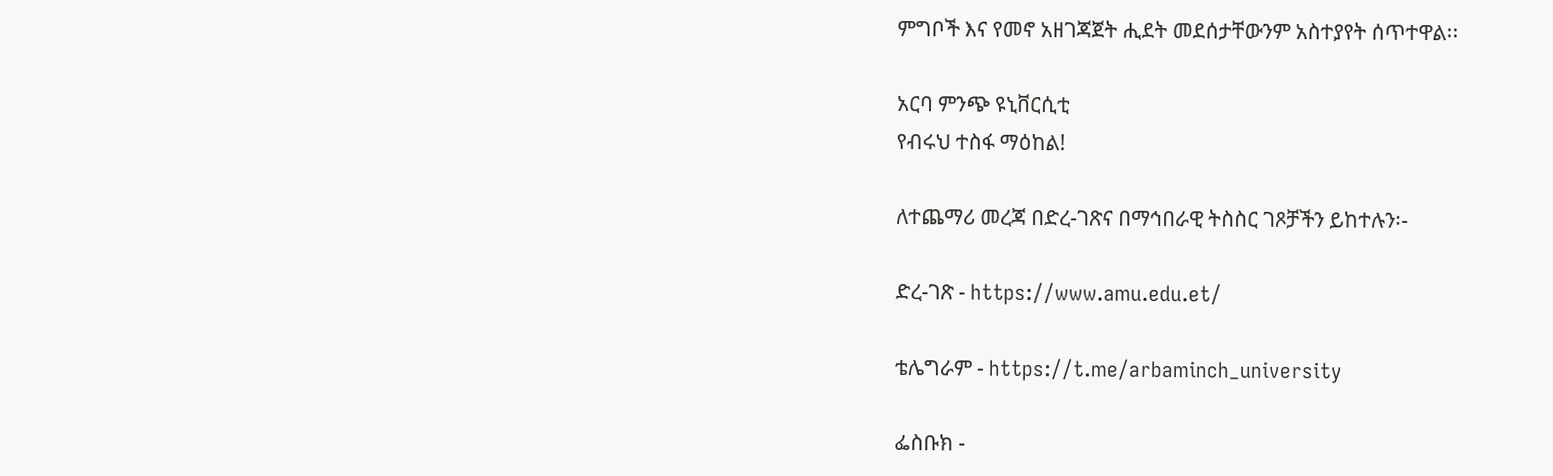ምግቦች እና የመኖ አዘገጃጀት ሒደት መደሰታቸውንም አስተያየት ሰጥተዋል፡፡

አርባ ምንጭ ዩኒቨርሲቲ
የብሩህ ተስፋ ማዕከል!

ለተጨማሪ መረጃ በድረ-ገጽና በማኅበራዊ ትስስር ገጾቻችን ይከተሉን፡-

ድረ-ገጽ - https://www.amu.edu.et/

ቴሌግራም - https://t.me/arbaminch_university

ፌስቡክ -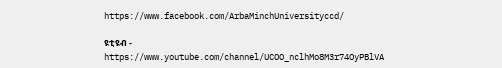https://www.facebook.com/ArbaMinchUniversityccd/

ዩቲዩብ - https://www.youtube.com/channel/UCOO_nclhMo8M3r74OyPBlVA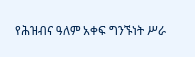የሕዝብና ዓለም አቀፍ ግንኙነት ሥራ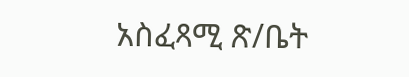አስፈጻሚ ጽ/ቤት